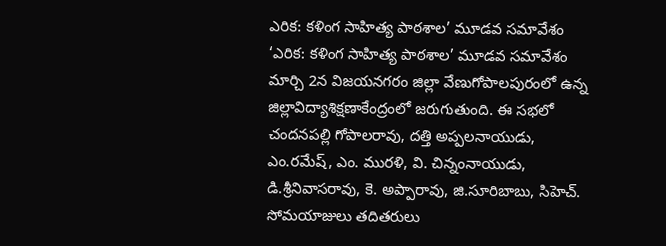ఎరిక: కళింగ సాహిత్య పాఠశాల’ మూడవ సమావేశం
‘ఎరిక: కళింగ సాహిత్య పాఠశాల’ మూడవ సమావేశం మార్చి 2న విజయనగరం జిల్లా వేణుగోపాలపురంలో ఉన్న జిల్లావిద్యాశిక్షణాకేంద్రంలో జరుగుతుంది. ఈ సభలో చందనపల్లి గోపాలరావు, దత్తి అప్పలనాయుడు, ఎం.రమేష్, ఎం. మురళి, వి. చిన్నంనాయుడు, డి.శ్రీనివాసరావు, కె. అప్పారావు, జి.సూరిబాబు, సిహెచ్. సోమయాజులు తదితరులు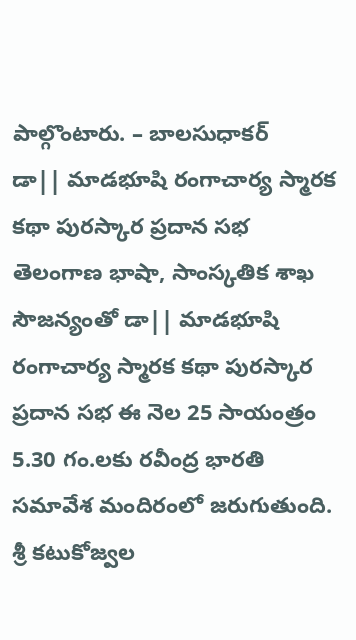పాల్గొంటారు. – బాలసుధాకర్
డా|| మాడభూషి రంగాచార్య స్మారక కథా పురస్కార ప్రదాన సభ
తెలంగాణ భాషా, సాంస్కతిక శాఖ సౌజన్యంతో డా|| మాడభూషి రంగాచార్య స్మారక కథా పురస్కార ప్రదాన సభ ఈ నెల 25 సాయంత్రం 5.30 గం.లకు రవీంద్ర భారతి సమావేశ మందిరంలో జరుగుతుంది. శ్రీ కటుకోజ్వల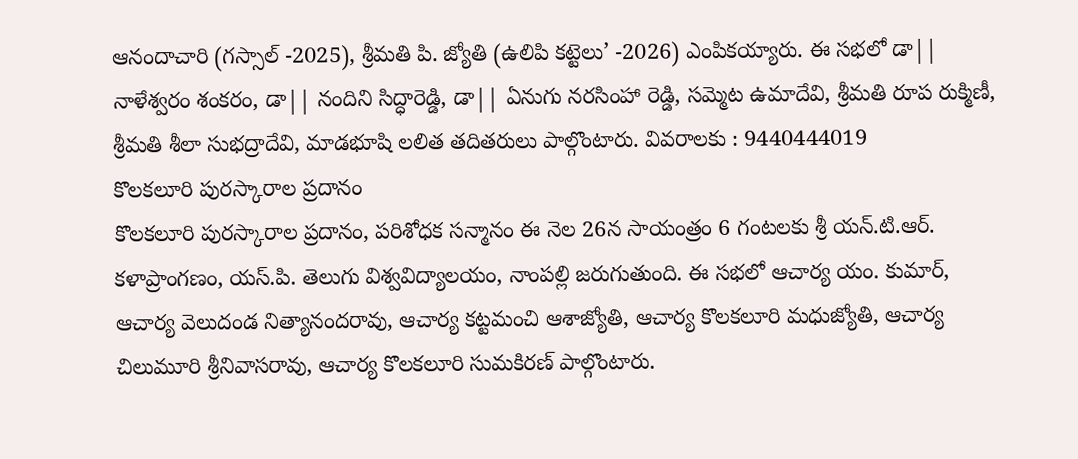ఆనందాచారి (గస్సాల్ -2025), శ్రీమతి పి. జ్యోతి (ఉలిపి కట్టెలు’ -2026) ఎంపికయ్యారు. ఈ సభలో డా|| నాళేశ్వరం శంకరం, డా|| నందిని సిద్ధారెడ్డి, డా|| ఏనుగు నరసింహా రెడ్డి, సమ్మెట ఉమాదేవి, శ్రీమతి రూప రుక్మిణీ, శ్రీమతి శీలా సుభద్రాదేవి, మాడభూషి లలిత తదితరులు పాల్గొంటారు. వివరాలకు : 9440444019
కొలకలూరి పురస్కారాల ప్రదానం
కొలకలూరి పురస్కారాల ప్రదానం, పరిశోధక సన్మానం ఈ నెల 26న సాయంత్రం 6 గంటలకు శ్రీ యన్.టి.ఆర్. కళాప్రాంగణం, యస్.పి. తెలుగు విశ్వవిద్యాలయం, నాంపల్లి జరుగుతుంది. ఈ సభలో ఆచార్య యం. కుమార్, ఆచార్య వెలుదండ నిత్యానందరావు, ఆచార్య కట్టమంచి ఆశాజ్యోతి, ఆచార్య కొలకలూరి మధుజ్యోతి, ఆచార్య చిలుమూరి శ్రీనివాసరావు, ఆచార్య కొలకలూరి సుమకిరణ్ పాల్గొంటారు.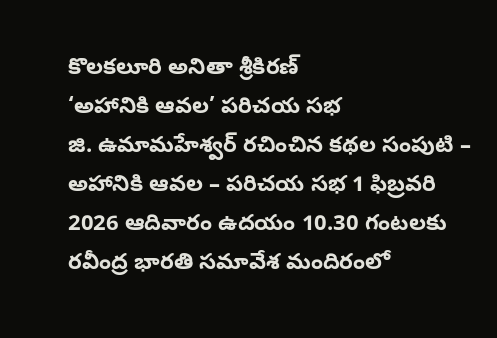కొలకలూరి అనితా శ్రీకిరణ్
‘అహానికి ఆవల’ పరిచయ సభ
జి. ఉమామహేశ్వర్ రచించిన కథల సంపుటి – అహానికి ఆవల – పరిచయ సభ 1 ఫిబ్రవరి 2026 ఆదివారం ఉదయం 10.30 గంటలకు రవీంద్ర భారతి సమావేశ మందిరంలో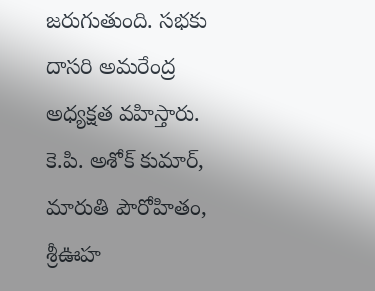జరుగుతుంది. సభకు దాసరి అమరేంద్ర అధ్యక్షత వహిస్తారు. కె.పి. అశోక్ కుమార్, మారుతి పౌరోహితం, శ్రీఊహ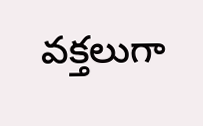వక్తలుగా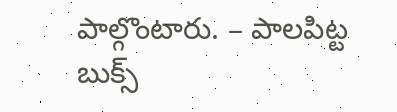పాల్గొంటారు. – పాలపిట్ట బుక్స్